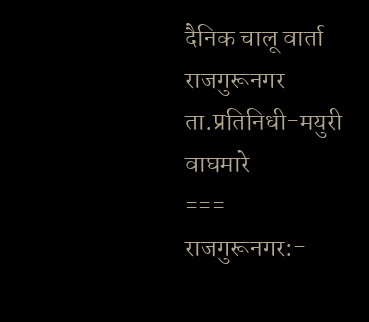दैनिक चालू वार्ता राजगुरूनगर ता.प्रतिनिधी-मयुरी वाघमारे
===
राजगुरूनगर:-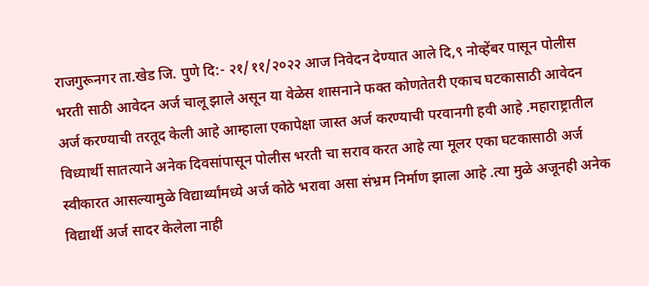राजगुरूनगर ता.खेड जि. पुणे दि:- २१/११/२०२२ आज निवेदन देण्यात आले दि,९ नोव्हेंबर पासून पोलीस भरती साठी आवेदन अर्ज चालू झाले असून या वेळेस शासनाने फक्त कोणतेतरी एकाच घटकासाठी आवेदन अर्ज करण्याची तरतूद केली आहे आम्हाला एकापेक्षा जास्त अर्ज करण्याची परवानगी हवी आहे .महाराष्ट्रातील विध्यार्थी सातत्याने अनेक दिवसांपासून पोलीस भरती चा सराव करत आहे त्या मूलर एका घटकासाठी अर्ज स्वीकारत आसल्यामुळे विद्यार्थ्यांमध्ये अर्ज कोठे भरावा असा संभ्रम निर्माण झाला आहे .त्या मुळे अजूनही अनेक विद्यार्थी अर्ज सादर केलेला नाही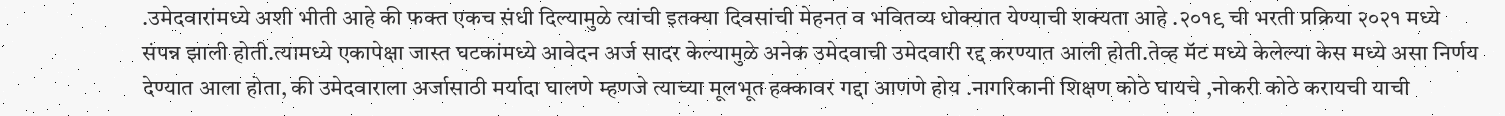.उमेदवारांमध्ये अशी भीती आहे की फक्त एकच संधी दिल्यामुळे त्यांची इतक्या दिवसांची मेहनत व भवितव्य धोक्यात येण्याची शक्यता आहे .२०१९ ची भरती प्रक्रिया २०२१ मध्ये संपन्न झाली होती.त्यामध्ये एकापेक्षा जास्त घटकांमध्ये आवेदन अर्ज सादर केल्यामुळे अनेक उमेदवाची उमेदवारी रद्द करण्यात आली होती.तेव्ह मॅट मध्ये केलेल्या केस मध्ये असा निर्णय देण्यात आला होता, की उमेदवाराला अर्जासाठी मर्यादा घालणे म्हणजे त्याच्या मूलभूत हक्कावर गद्दा आणणे होय .नागरिकानी शिक्षण कोठे घायचे ,नोकरी कोठे करायची याची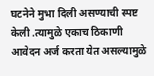घटनेने मुभा दिली असण्याची स्पष्ट केली .त्यामुळे एकाच ठिकाणी आवेदन अर्ज करता येत असल्यामुळे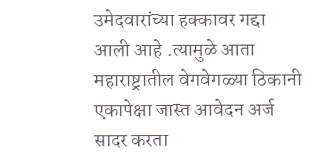उमेदवारांच्या हक्कावर गद्दा आली आहे .त्यामुळे आता महाराष्ट्रातील वेगवेगळ्या ठिकानी एकापेक्षा जास्त आवेदन अर्ज सादर करता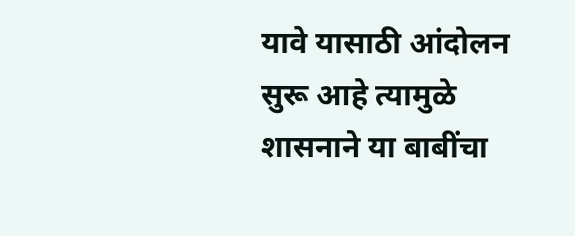यावे यासाठी आंदोलन सुरू आहे त्यामुळे शासनाने या बाबींचा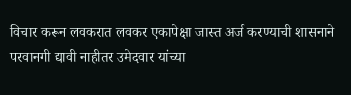विचार करून लवकरात लवकर एकापेक्षा जास्त अर्ज करण्याची शासनाने परवानगी द्यावी नाहीतर उमेदवार यांच्या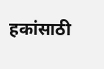हकांसाठी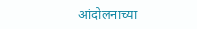आंदोलनाच्या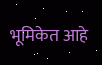भूमिकेत आहे